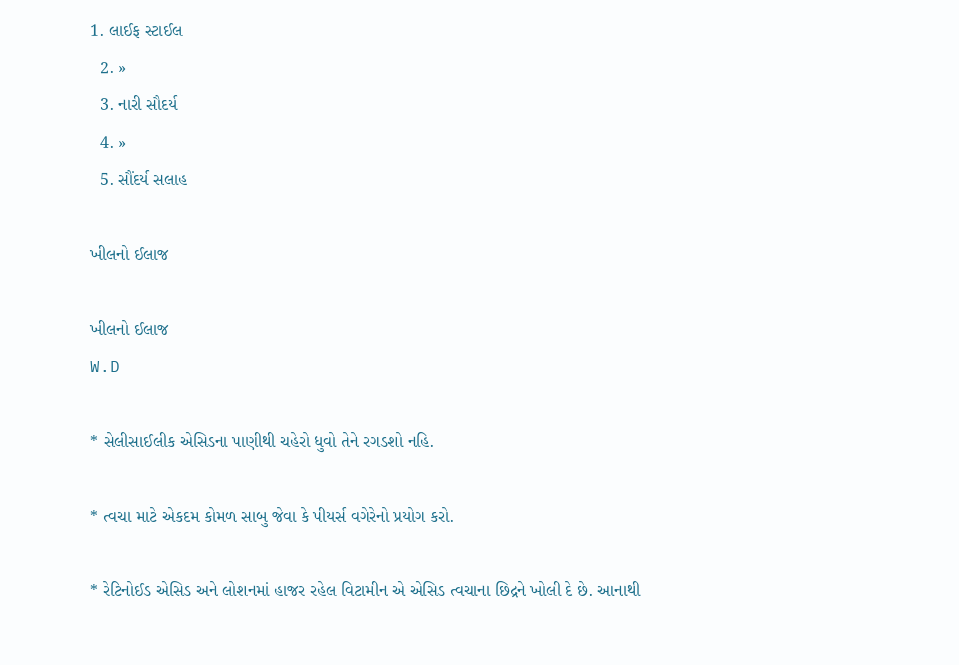1. લાઈફ સ્ટાઈલ
  2. »
  3. નારી સૌદર્ય
  4. »
  5. સૌંદર્ય સલાહ

ખીલનો ઈલાજ

ખીલનો ઈલાજ
W.D

* સેલીસાઈલીક એસિડના પાણીથી ચહેરો ધુવો તેને રગડશો નહિ.

* ત્વચા માટે એકદમ કોમળ સાબુ જેવા કે પીયર્સ વગેરેનો પ્રયોગ કરો.

* રેટિનોઈડ એસિડ અને લોશનમાં હાજર રહેલ વિટામીન એ એસિડ ત્વચાના છિદ્રને ખોલી દે છે. આનાથી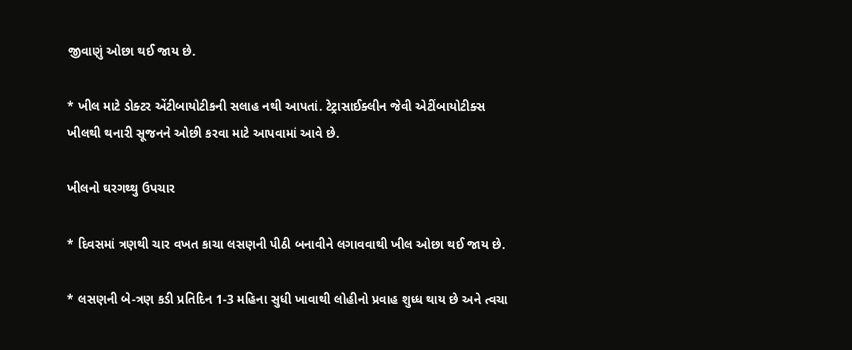જીવાણું ઓછા થઈ જાય છે.

* ખીલ માટે ડોક્ટર એંટીબાયોટીકની સલાહ નથી આપતાં. ટેટ્રાસાઈક્લીન જેવી એટીંબાયોટીક્સ ખીલથી થનારી સૂજનને ઓછી કરવા માટે આપવામાં આવે છે.

ખીલનો ઘરગથ્થુ ઉપચાર

* દિવસમાં ત્રણથી ચાર વખત કાચા લસણની પીઠી બનાવીને લગાવવાથી ખીલ ઓછા થઈ જાય છે.

* લસણની બે-ત્રણ કડી પ્રતિદિન 1-3 મહિના સુધી ખાવાથી લોહીનો પ્રવાહ શુધ્ધ થાય છે અને ત્વચા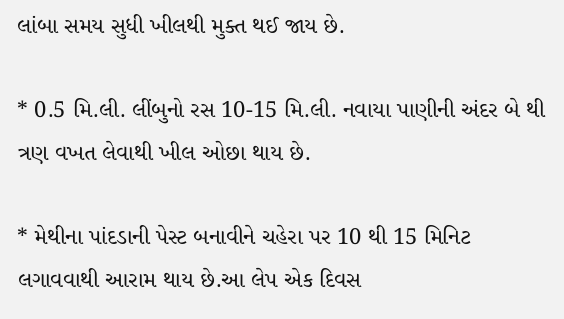લાંબા સમય સુધી ખીલથી મુક્ત થઈ જાય છે.

* 0.5 મિ.લી. લીંબુનો રસ 10-15 મિ.લી. નવાયા પાણીની અંદર બે થી ત્રણ વખત લેવાથી ખીલ ઓછા થાય છે.

* મેથીના પાંદડાની પેસ્ટ બનાવીને ચહેરા પર 10 થી 15 મિનિટ લગાવવાથી આરામ થાય છે.આ લેપ એક દિવસ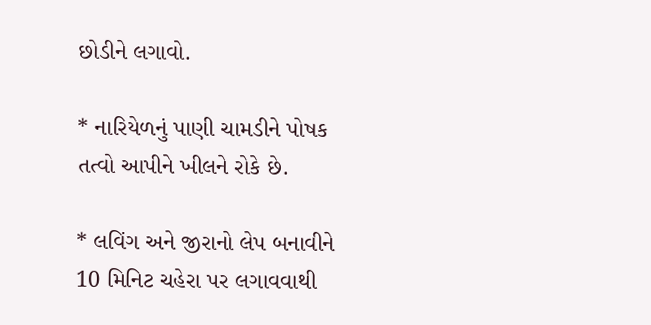છોડીને લગાવો.

* નારિયેળનું પાણી ચામડીને પોષક તત્વો આપીને ખીલને રોકે છે.

* લવિંગ અને જીરાનો લેપ બનાવીને 10 મિનિટ ચહેરા પર લગાવવાથી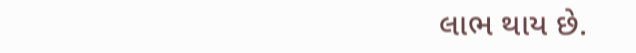લાભ થાય છે.